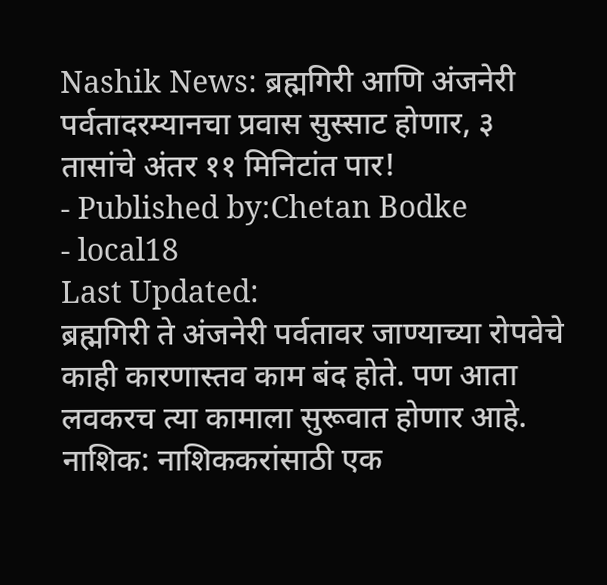Nashik News: ब्रह्मगिरी आणि अंजनेरी पर्वतादरम्यानचा प्रवास सुस्साट होणार, ३ तासांचे अंतर ११ मिनिटांत पार!
- Published by:Chetan Bodke
- local18
Last Updated:
ब्रह्मगिरी ते अंजनेरी पर्वतावर जाण्याच्या रोपवेचे काही कारणास्तव काम बंद होते. पण आता लवकरच त्या कामाला सुरूवात होणार आहे.
नाशिक: नाशिककरांसाठी एक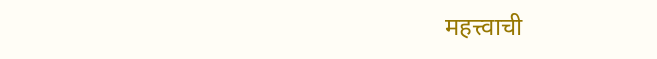महत्त्वाची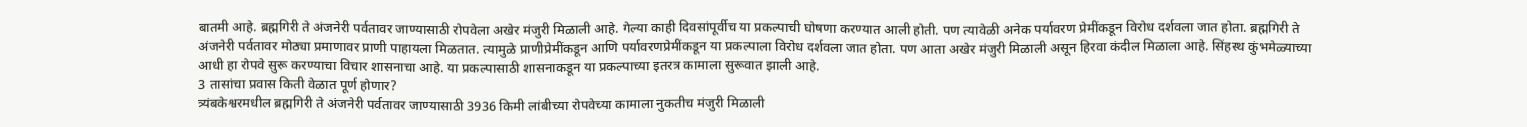बातमी आहे. ब्रह्मगिरी ते अंजनेरी पर्वतावर जाण्यासाठी रोपवेला अखेर मंजुरी मिळाली आहे. गेल्या काही दिवसांपूर्वीच या प्रकल्पाची घोषणा करण्यात आली होती. पण त्यावेळी अनेक पर्यावरण प्रेमींकडून विरोध दर्शवला जात होता. ब्रह्मगिरी ते अंजनेरी पर्वतावर मोठ्या प्रमाणावर प्राणी पाहायला मिळतात. त्यामुळे प्राणीप्रेमींकडून आणि पर्यावरणप्रेमींकडून या प्रकल्पाला विरोध दर्शवला जात होता. पण आता अखेर मंजुरी मिळाली असून हिरवा कंदील मिळाला आहे. सिंहस्थ कुंभमेळ्याच्या आधी हा रोपवे सुरू करण्याचा विचार शासनाचा आहे. या प्रकल्पासाठी शासनाकडून या प्रकल्पाच्या इतरत्र कामाला सुरूवात झाली आहे.
3 तासांचा प्रवास किती वेळात पूर्ण होणार?
त्र्यंबकेश्वरमधील ब्रह्मगिरी ते अंजनेरी पर्वतावर जाण्यासाठी 3936 किमी लांबीच्या रोपवेच्या कामाला नुकतीच मंजुरी मिळाली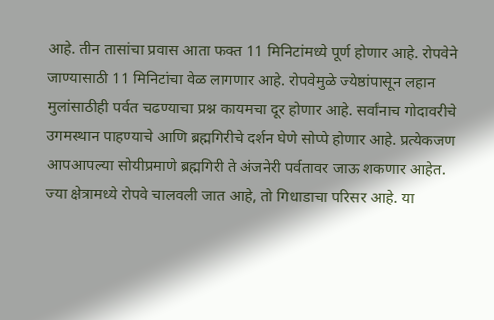आहे. तीन तासांचा प्रवास आता फक्त 11 मिनिटांमध्ये पूर्ण होणार आहे. रोपवेने जाण्यासाठी 11 मिनिटांचा वेळ लागणार आहे. रोपवेमुळे ज्येष्ठांपासून लहान मुलांसाठीही पर्वत चढण्याचा प्रश्न कायमचा दूर होणार आहे. सर्वांनाच गोदावरीचे उगमस्थान पाहण्याचे आणि ब्रह्मगिरीचे दर्शन घेणे सोप्पे होणार आहे. प्रत्येकजण आपआपल्या सोयीप्रमाणे ब्रह्मगिरी ते अंजनेरी पर्वतावर जाऊ शकणार आहेत. ज्या क्षेत्रामध्ये रोपवे चालवली जात आहे, तो गिधाडाचा परिसर आहे. या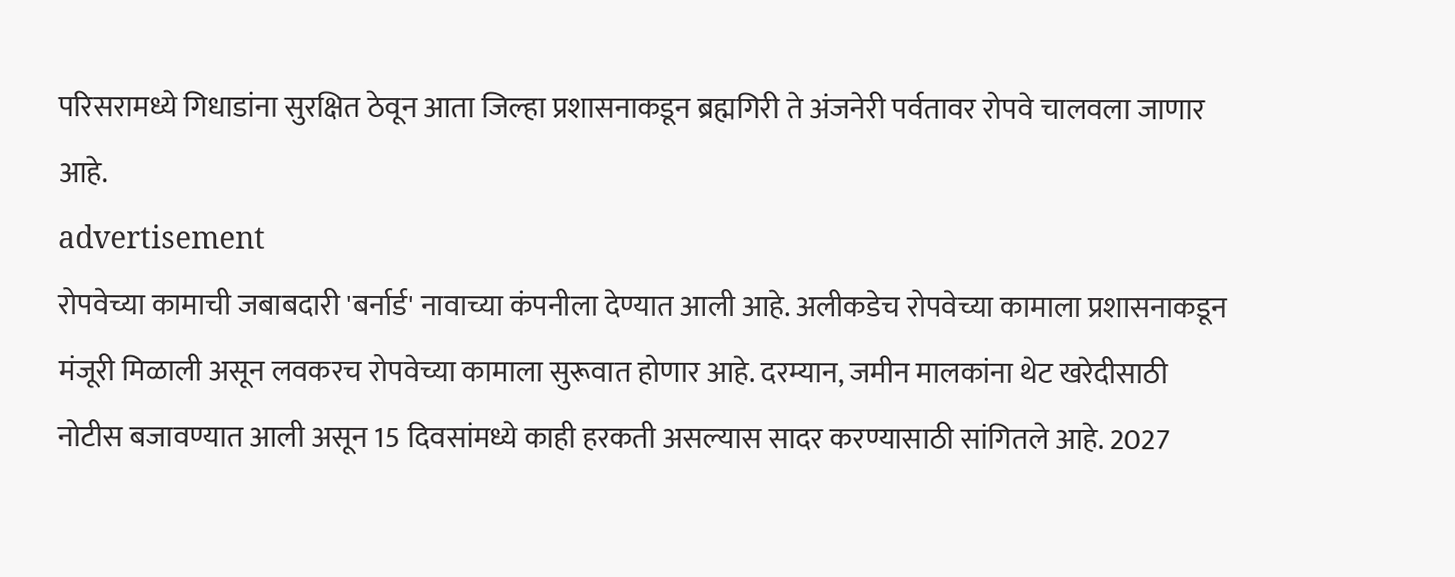परिसरामध्ये गिधाडांना सुरक्षित ठेवून आता जिल्हा प्रशासनाकडून ब्रह्मगिरी ते अंजनेरी पर्वतावर रोपवे चालवला जाणार आहे.
advertisement
रोपवेच्या कामाची जबाबदारी 'बर्नार्ड' नावाच्या कंपनीला देण्यात आली आहे. अलीकडेच रोपवेच्या कामाला प्रशासनाकडून मंजूरी मिळाली असून लवकरच रोपवेच्या कामाला सुरूवात होणार आहे. दरम्यान, जमीन मालकांना थेट खरेदीसाठी नोटीस बजावण्यात आली असून 15 दिवसांमध्ये काही हरकती असल्यास सादर करण्यासाठी सांगितले आहे. 2027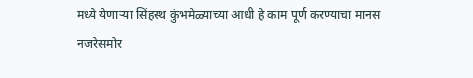मध्ये येणाऱ्या सिंहस्थ कुंभमेळ्याच्या आधी हे काम पूर्ण करण्याचा मानस नजरेसमोर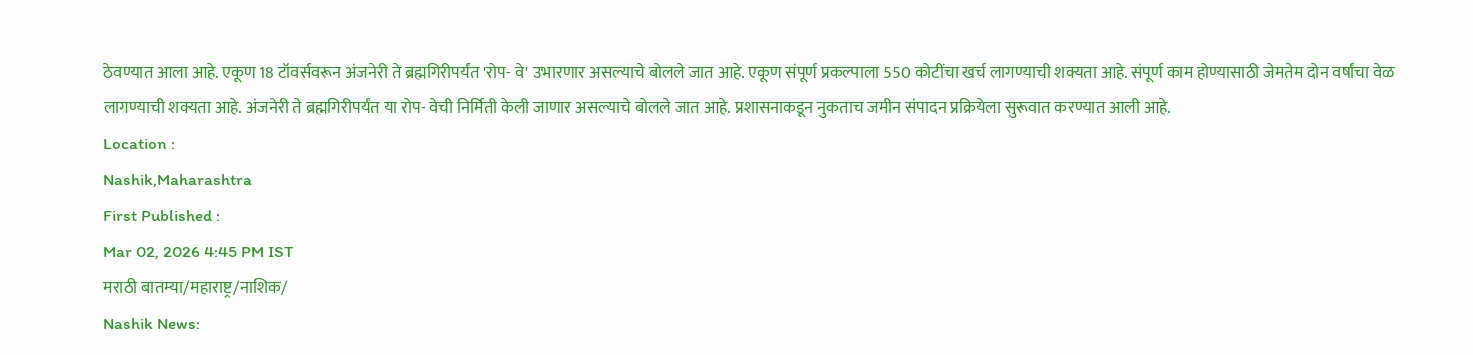ठेवण्यात आला आहे. एकूण 18 टॉवर्सवरून अंजनेरी ते ब्रह्मगिरीपर्यंत 'रोप- वे' उभारणार असल्याचे बोलले जात आहे. एकूण संपूर्ण प्रकल्पाला 550 कोटींचा खर्च लागण्याची शक्यता आहे. संपूर्ण काम होण्यासाठी जेमतेम दोन वर्षांचा वेळ लागण्याची शक्यता आहे. अंजनेरी ते ब्रह्मगिरीपर्यंत या रोप- वेची निर्मिती केली जाणार असल्याचे बोलले जात आहे. प्रशासनाकडून नुकताच जमीन संपादन प्रक्रियेला सुरूवात करण्यात आली आहे.
Location :
Nashik,Maharashtra
First Published :
Mar 02, 2026 4:45 PM IST
मराठी बातम्या/महाराष्ट्र/नाशिक/
Nashik News: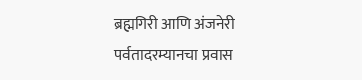ब्रह्मगिरी आणि अंजनेरी पर्वतादरम्यानचा प्रवास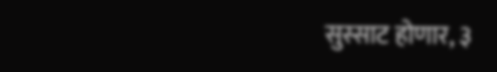सुस्साट होणार, ३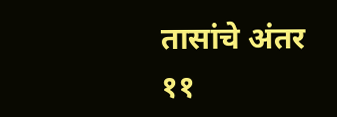तासांचे अंतर ११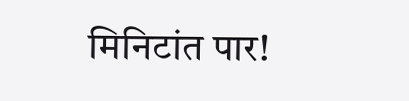मिनिटांत पार!